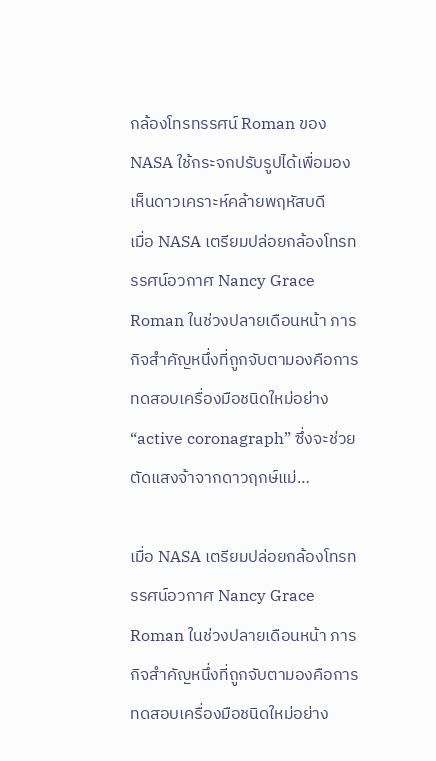กล้องโทรทรรศน์ Roman ของ NASA ใช้กระจกปรับรูปได้เพื่อมองเห็นดาวเคราะห์คล้ายพฤหัสบดี
เมื่อ NASA เตรียมปล่อยกล้องโทรทรรศน์อวกาศ Nancy Grace Roman ในช่วงปลายเดือนหน้า ภารกิจสำคัญหนึ่งที่ถูกจับตามองคือการทดสอบเครื่องมือชนิดใหม่อย่าง “active coronagraph” ซึ่งจะช่วยตัดแสงจ้าจากดาวฤกษ์แม่…

เมื่อ NASA เตรียมปล่อยกล้องโทรทรรศน์อวกาศ Nancy Grace Roman ในช่วงปลายเดือนหน้า ภารกิจสำคัญหนึ่งที่ถูกจับตามองคือการทดสอบเครื่องมือชนิดใหม่อย่าง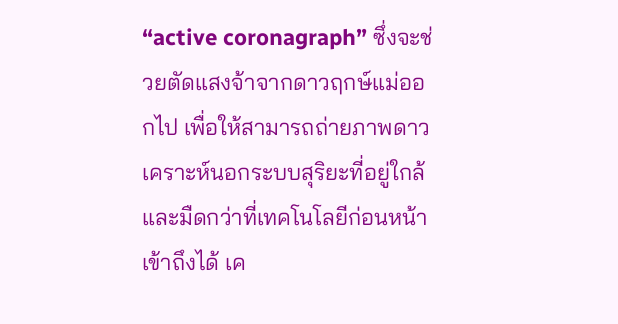“active coronagraph” ซึ่งจะช่วยตัดแสงจ้าจากดาวฤกษ์แม่ออกไป เพื่อให้สามารถถ่ายภาพดาวเคราะห์นอกระบบสุริยะที่อยู่ใกล้และมืดกว่าที่เทคโนโลยีก่อนหน้าเข้าถึงได้ เค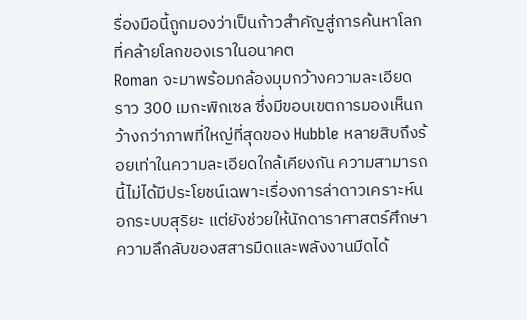รื่องมือนี้ถูกมองว่าเป็นก้าวสำคัญสู่การค้นหาโลกที่คล้ายโลกของเราในอนาคต
Roman จะมาพร้อมกล้องมุมกว้างความละเอียดราว 300 เมกะพิกเซล ซึ่งมีขอบเขตการมองเห็นกว้างกว่าภาพที่ใหญ่ที่สุดของ Hubble หลายสิบถึงร้อยเท่าในความละเอียดใกล้เคียงกัน ความสามารถนี้ไม่ได้มีประโยชน์เฉพาะเรื่องการล่าดาวเคราะห์นอกระบบสุริยะ แต่ยังช่วยให้นักดาราศาสตร์ศึกษาความลึกลับของสสารมืดและพลังงานมืดได้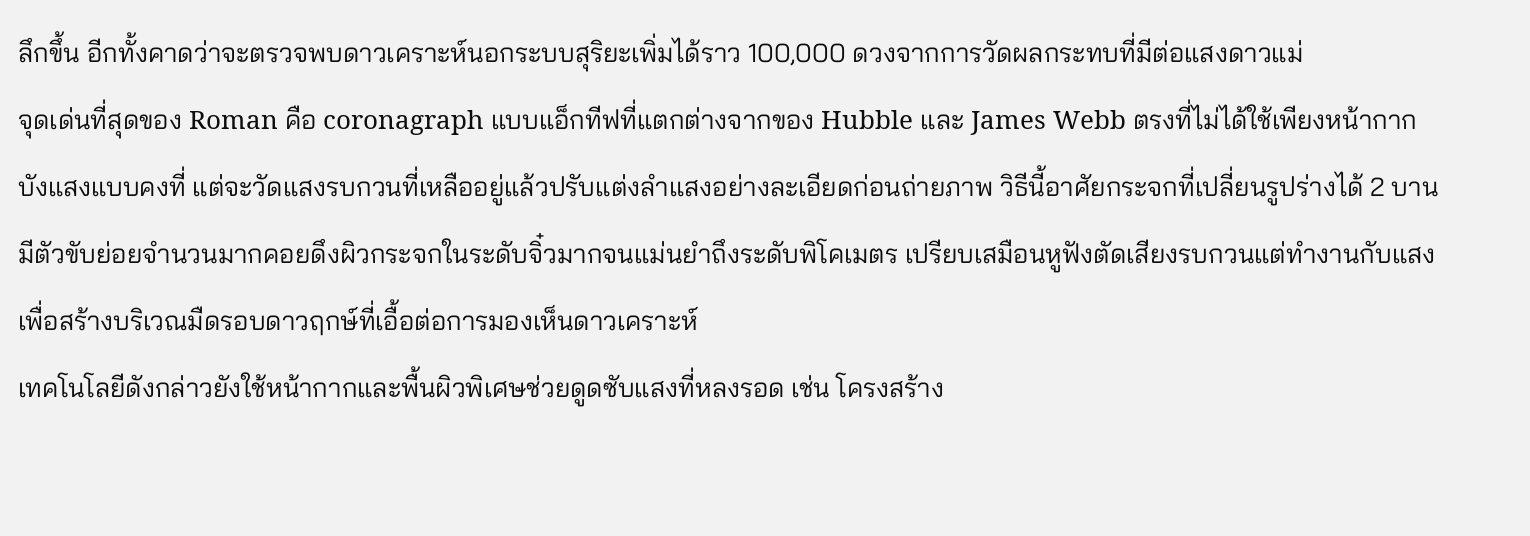ลึกขึ้น อีกทั้งคาดว่าจะตรวจพบดาวเคราะห์นอกระบบสุริยะเพิ่มได้ราว 100,000 ดวงจากการวัดผลกระทบที่มีต่อแสงดาวแม่
จุดเด่นที่สุดของ Roman คือ coronagraph แบบแอ็กทีฟที่แตกต่างจากของ Hubble และ James Webb ตรงที่ไม่ได้ใช้เพียงหน้ากากบังแสงแบบคงที่ แต่จะวัดแสงรบกวนที่เหลืออยู่แล้วปรับแต่งลำแสงอย่างละเอียดก่อนถ่ายภาพ วิธีนี้อาศัยกระจกที่เปลี่ยนรูปร่างได้ 2 บาน มีตัวขับย่อยจำนวนมากคอยดึงผิวกระจกในระดับจิ๋วมากจนแม่นยำถึงระดับพิโคเมตร เปรียบเสมือนหูฟังตัดเสียงรบกวนแต่ทำงานกับแสง เพื่อสร้างบริเวณมืดรอบดาวฤกษ์ที่เอื้อต่อการมองเห็นดาวเคราะห์
เทคโนโลยีดังกล่าวยังใช้หน้ากากและพื้นผิวพิเศษช่วยดูดซับแสงที่หลงรอด เช่น โครงสร้าง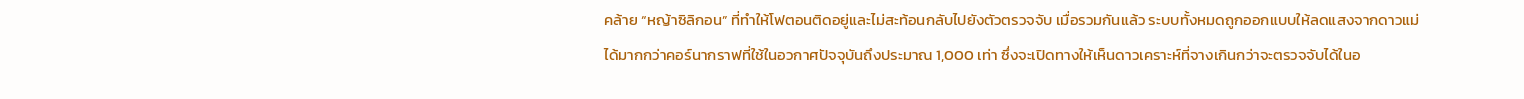คล้าย “หญ้าซิลิกอน” ที่ทำให้โฟตอนติดอยู่และไม่สะท้อนกลับไปยังตัวตรวจจับ เมื่อรวมกันแล้ว ระบบทั้งหมดถูกออกแบบให้ลดแสงจากดาวแม่ได้มากกว่าคอร์นากราฟที่ใช้ในอวกาศปัจจุบันถึงประมาณ 1,000 เท่า ซึ่งจะเปิดทางให้เห็นดาวเคราะห์ที่จางเกินกว่าจะตรวจจับได้ในอ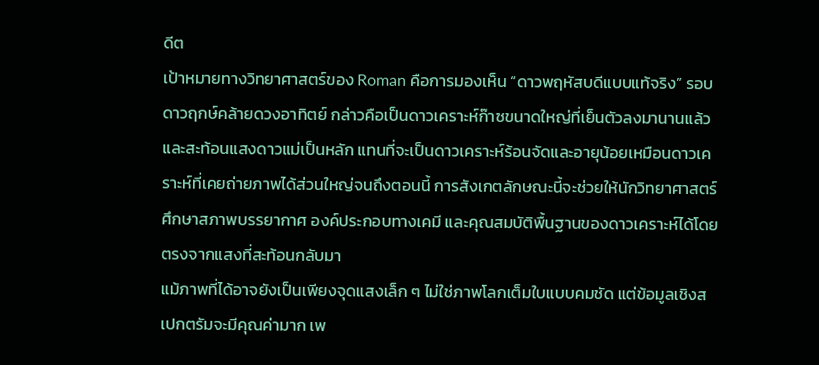ดีต
เป้าหมายทางวิทยาศาสตร์ของ Roman คือการมองเห็น “ดาวพฤหัสบดีแบบแท้จริง” รอบดาวฤกษ์คล้ายดวงอาทิตย์ กล่าวคือเป็นดาวเคราะห์ก๊าซขนาดใหญ่ที่เย็นตัวลงมานานแล้วและสะท้อนแสงดาวแม่เป็นหลัก แทนที่จะเป็นดาวเคราะห์ร้อนจัดและอายุน้อยเหมือนดาวเคราะห์ที่เคยถ่ายภาพได้ส่วนใหญ่จนถึงตอนนี้ การสังเกตลักษณะนี้จะช่วยให้นักวิทยาศาสตร์ศึกษาสภาพบรรยากาศ องค์ประกอบทางเคมี และคุณสมบัติพื้นฐานของดาวเคราะห์ได้โดยตรงจากแสงที่สะท้อนกลับมา
แม้ภาพที่ได้อาจยังเป็นเพียงจุดแสงเล็ก ๆ ไม่ใช่ภาพโลกเต็มใบแบบคมชัด แต่ข้อมูลเชิงสเปกตรัมจะมีคุณค่ามาก เพ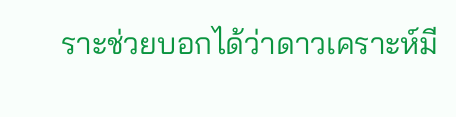ราะช่วยบอกได้ว่าดาวเคราะห์มี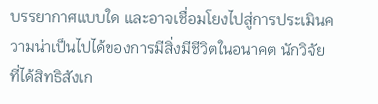บรรยากาศแบบใด และอาจเชื่อมโยงไปสู่การประเมินความน่าเป็นไปได้ของการมีสิ่งมีชีวิตในอนาคต นักวิจัยที่ได้สิทธิสังเก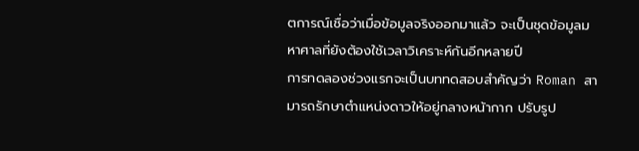ตการณ์เชื่อว่าเมื่อข้อมูลจริงออกมาแล้ว จะเป็นชุดข้อมูลมหาศาลที่ยังต้องใช้เวลาวิเคราะห์กันอีกหลายปี
การทดลองช่วงแรกจะเป็นบททดสอบสำคัญว่า Roman สามารถรักษาตำแหน่งดาวให้อยู่กลางหน้ากาก ปรับรูป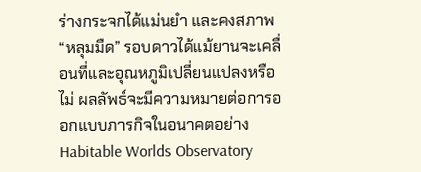ร่างกระจกได้แม่นยำ และคงสภาพ “หลุมมืด” รอบดาวได้แม้ยานจะเคลื่อนที่และอุณหภูมิเปลี่ยนแปลงหรือไม่ ผลลัพธ์จะมีความหมายต่อการออกแบบภารกิจในอนาคตอย่าง Habitable Worlds Observatory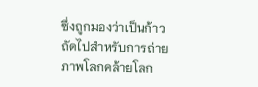ซึ่งถูกมองว่าเป็นก้าวถัดไปสำหรับการถ่ายภาพโลกคล้ายโลก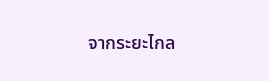จากระยะไกล